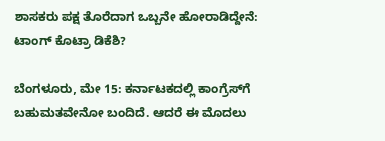ಶಾಸಕರು ಪಕ್ಷ ತೊರೆದಾಗ ಒಬ್ಬನೇ ಹೋರಾಡಿದ್ದೇನೆ: ಟಾಂಗ್ ಕೊಟ್ರಾ ಡಿಕೆಶಿ?

ಬೆಂಗಳೂರು, ಮೇ 15: ಕರ್ನಾಟಕದಲ್ಲಿ ಕಾಂಗ್ರೆಸ್‌ಗೆ ಬಹುಮತವೇನೋ ಬಂದಿದೆ. ಆದರೆ ಈ ಮೊದಲು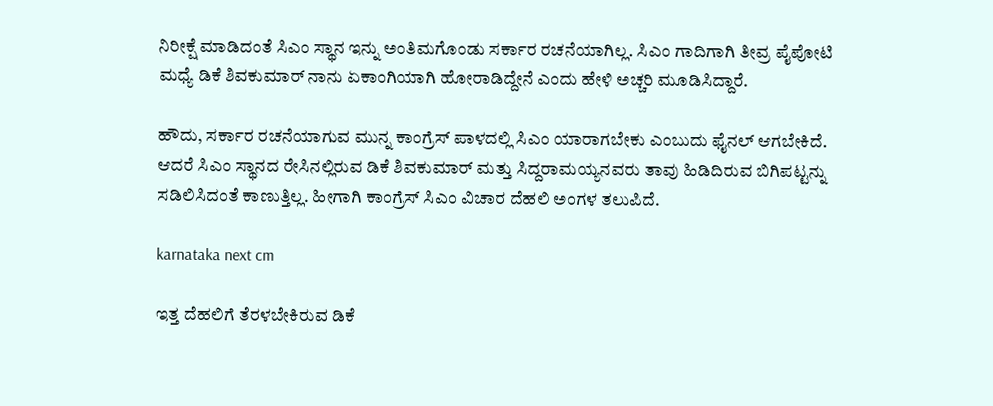ನಿರೀಕ್ಷೆ ಮಾಡಿದಂತೆ ಸಿಎಂ ಸ್ಥಾನ ಇನ್ನು ಅಂತಿಮಗೊಂಡು ಸರ್ಕಾರ ರಚನೆಯಾಗಿಲ್ಲ. ಸಿಎಂ ಗಾದಿಗಾಗಿ ತೀವ್ರ ಪೈಪೋಟಿ ಮಧ್ಯೆ ಡಿಕೆ ಶಿವಕುಮಾರ್ ನಾನು ಏಕಾಂಗಿಯಾಗಿ ಹೋರಾಡಿದ್ದೇನೆ ಎಂದು ಹೇಳಿ ಅಚ್ಚರಿ ಮೂಡಿಸಿದ್ದಾರೆ.

ಹೌದು, ಸರ್ಕಾರ ರಚನೆಯಾಗುವ ಮುನ್ನ ಕಾಂಗ್ರೆಸ್ ಪಾಳದಲ್ಲಿ ಸಿಎಂ ಯಾರಾಗಬೇಕು ಎಂಬುದು ಫೈನಲ್ ಆಗಬೇಕಿದೆ. ಆದರೆ ಸಿಎಂ ಸ್ಥಾನದ ರೇಸಿನಲ್ಲಿರುವ ಡಿಕೆ ಶಿವಕುಮಾರ್ ಮತ್ತು ಸಿದ್ದರಾಮಯ್ಯನವರು ತಾವು ಹಿಡಿದಿರುವ ಬಿಗಿಪಟ್ಟನ್ನು ಸಡಿಲಿಸಿದಂತೆ ಕಾಣುತ್ತಿಲ್ಲ. ಹೀಗಾಗಿ ಕಾಂಗ್ರೆಸ್ ಸಿಎಂ ವಿಚಾರ ದೆಹಲಿ ಅಂಗಳ ತಲುಪಿದೆ.

karnataka next cm

ಇತ್ತ ದೆಹಲಿಗೆ ತೆರಳಬೇಕಿರುವ ಡಿಕೆ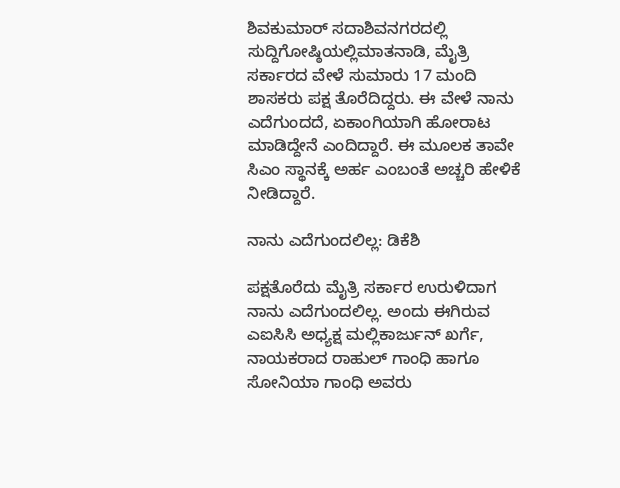ಶಿವಕುಮಾರ್ ಸದಾಶಿವನಗರದಲ್ಲಿ ಸುದ್ದಿಗೋಷ್ಠಿಯಲ್ಲಿಮಾತನಾಡಿ, ಮೈತ್ರಿ ಸರ್ಕಾರದ ವೇಳೆ ಸುಮಾರು 17 ಮಂದಿ ಶಾಸಕರು ಪಕ್ಷ ತೊರೆದಿದ್ದರು. ಈ ವೇಳೆ ನಾನು ಎದೆಗುಂದದೆ, ಏಕಾಂಗಿಯಾಗಿ ಹೋರಾಟ ಮಾಡಿದ್ದೇನೆ ಎಂದಿದ್ದಾರೆ. ಈ ಮೂಲಕ ತಾವೇ ಸಿಎಂ ಸ್ಥಾನಕ್ಕೆ ಅರ್ಹ ಎಂಬಂತೆ ಅಚ್ಚರಿ ಹೇಳಿಕೆ ನೀಡಿದ್ದಾರೆ.

ನಾನು ಎದೆಗುಂದಲಿಲ್ಲ: ಡಿಕೆಶಿ

ಪಕ್ಷತೊರೆದು ಮೈತ್ರಿ ಸರ್ಕಾರ ಉರುಳಿದಾಗ ನಾನು ಎದೆಗುಂದಲಿಲ್ಲ. ಅಂದು ಈಗಿರುವ ಎಐಸಿಸಿ ಅಧ್ಯಕ್ಷ ಮಲ್ಲಿಕಾರ್ಜುನ್ ಖರ್ಗೆ, ನಾಯಕರಾದ ರಾಹುಲ್ ಗಾಂಧಿ ಹಾಗೂ ಸೋನಿಯಾ ಗಾಂಧಿ ಅವರು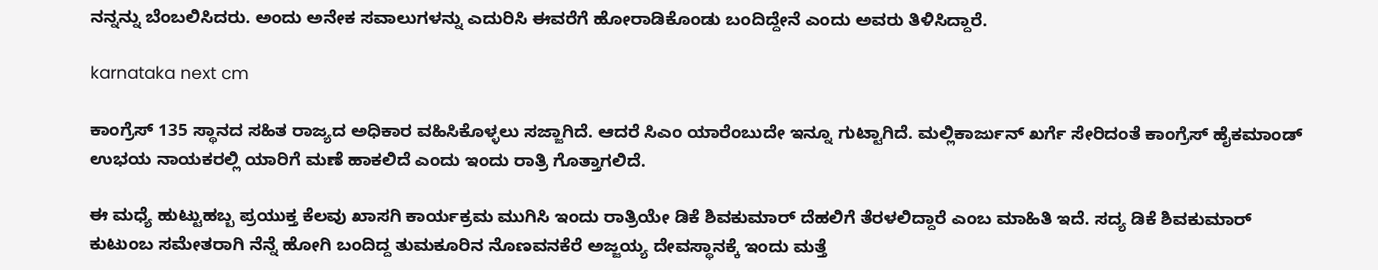ನನ್ನನ್ನು ಬೆಂಬಲಿಸಿದರು. ಅಂದು ಅನೇಕ ಸವಾಲುಗಳನ್ನು ಎದುರಿಸಿ ಈವರೆಗೆ ಹೋರಾಡಿಕೊಂಡು ಬಂದಿದ್ದೇನೆ ಎಂದು ಅವರು ತಿಳಿಸಿದ್ದಾರೆ.

karnataka next cm

ಕಾಂಗ್ರೆಸ್ 135 ಸ್ಥಾನದ ಸಹಿತ ರಾಜ್ಯದ ಅಧಿಕಾರ ವಹಿಸಿಕೊಳ್ಳಲು ಸಜ್ಜಾಗಿದೆ. ಆದರೆ ಸಿಎಂ ಯಾರೆಂಬುದೇ ಇನ್ನೂ ಗುಟ್ಟಾಗಿದೆ. ಮಲ್ಲಿಕಾರ್ಜುನ್ ಖರ್ಗೆ ಸೇರಿದಂತೆ ಕಾಂಗ್ರೆಸ್ ಹೈಕಮಾಂಡ್ ಉಭಯ ನಾಯಕರಲ್ಲಿ ಯಾರಿಗೆ ಮಣೆ ಹಾಕಲಿದೆ ಎಂದು ಇಂದು ರಾತ್ರಿ ಗೊತ್ತಾಗಲಿದೆ.

ಈ ಮಧ್ಯೆ ಹುಟ್ಟುಹಬ್ಬ ಪ್ರಯುಕ್ತ ಕೆಲವು ಖಾಸಗಿ ಕಾರ್ಯಕ್ರಮ ಮುಗಿಸಿ ಇಂದು ರಾತ್ರಿಯೇ ಡಿಕೆ ಶಿವಕುಮಾರ್ ದೆಹಲಿಗೆ ತೆರಳಲಿದ್ದಾರೆ ಎಂಬ ಮಾಹಿತಿ ಇದೆ. ಸದ್ಯ ಡಿಕೆ ಶಿವಕುಮಾರ್ ಕುಟುಂಬ ಸಮೇತರಾಗಿ ನೆನ್ನೆ ಹೋಗಿ ಬಂದಿದ್ದ ತುಮಕೂರಿನ ನೊಣವನಕೆರೆ ಅಜ್ಜಯ್ಯ ದೇವಸ್ಥಾನಕ್ಕೆ ಇಂದು ಮತ್ತೆ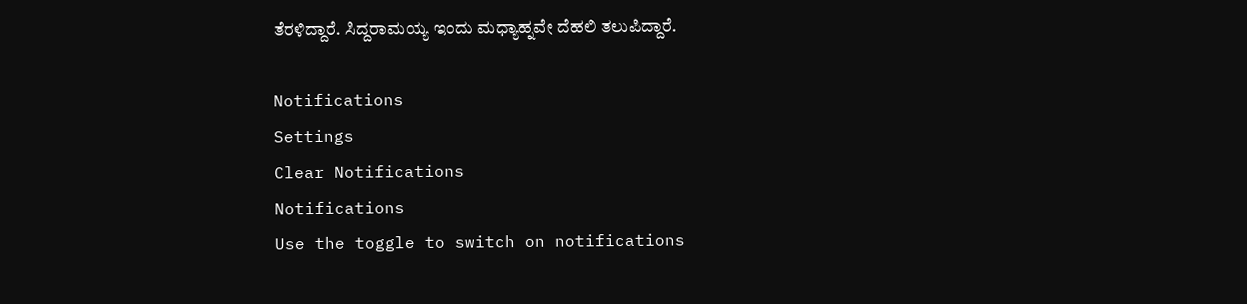ತೆರಳಿದ್ದಾರೆ. ಸಿದ್ದರಾಮಯ್ಯ ಇಂದು ಮಧ್ಯಾಹ್ನವೇ ದೆಹಲಿ ತಲುಪಿದ್ದಾರೆ.

Notifications
Settings
Clear Notifications
Notifications
Use the toggle to switch on notifications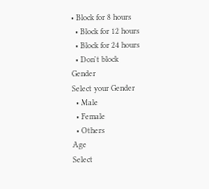• Block for 8 hours
  • Block for 12 hours
  • Block for 24 hours
  • Don't block
Gender
Select your Gender
  • Male
  • Female
  • Others
Age
Select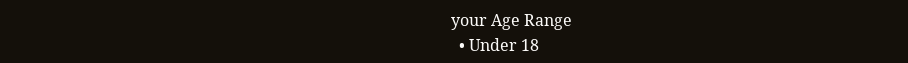your Age Range
  • Under 18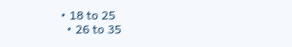• 18 to 25
  • 26 to 35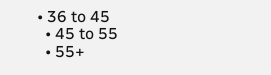• 36 to 45
  • 45 to 55
  • 55+